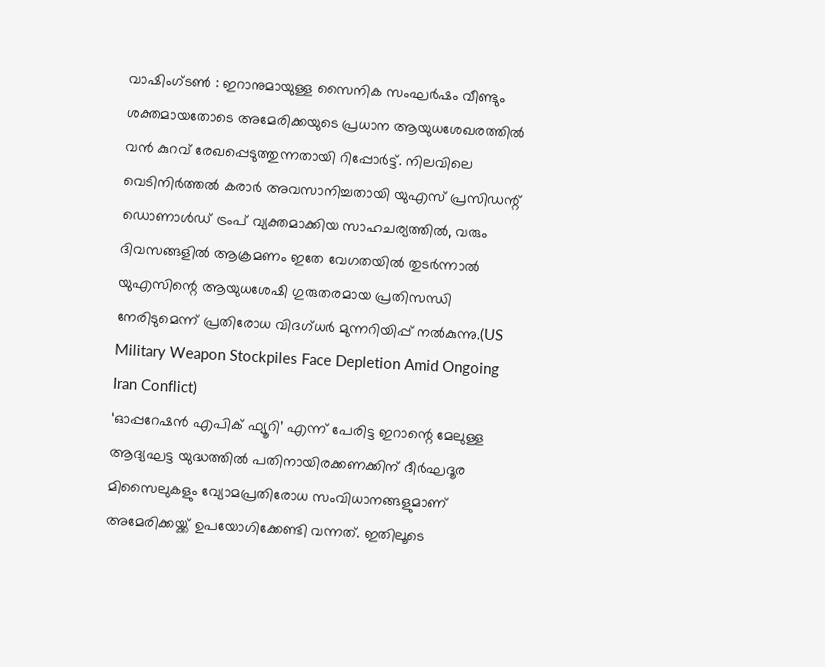വാഷിംഗ്ടൺ : ഇറാനുമായുള്ള സൈനിക സംഘർഷം വീണ്ടും ശക്തമായതോടെ അമേരിക്കയുടെ പ്രധാന ആയുധശേഖരത്തിൽ വൻ കുറവ് രേഖപ്പെടുത്തുന്നതായി റിപ്പോർട്ട്. നിലവിലെ വെടിനിർത്തൽ കരാർ അവസാനിച്ചതായി യുഎസ് പ്രസിഡന്റ് ഡൊണാൾഡ് ട്രംപ് വ്യക്തമാക്കിയ സാഹചര്യത്തിൽ, വരും ദിവസങ്ങളിൽ ആക്രമണം ഇതേ വേഗതയിൽ തുടർന്നാൽ യുഎസിന്റെ ആയുധശേഷി ഗുരുതരമായ പ്രതിസന്ധി നേരിടുമെന്ന് പ്രതിരോധ വിദഗ്ധർ മുന്നറിയിപ്പ് നൽകുന്നു.(US Military Weapon Stockpiles Face Depletion Amid Ongoing Iran Conflict)
‘ഓപ്പറേഷൻ എപിക് ഫ്യൂറി’ എന്ന് പേരിട്ട ഇറാന്റെ മേലുള്ള ആദ്യഘട്ട യുദ്ധത്തിൽ പതിനായിരക്കണക്കിന് ദീർഘദൂര മിസൈലുകളും വ്യോമപ്രതിരോധ സംവിധാനങ്ങളുമാണ് അമേരിക്കയ്ക്ക് ഉപയോഗിക്കേണ്ടി വന്നത്. ഇതിലൂടെ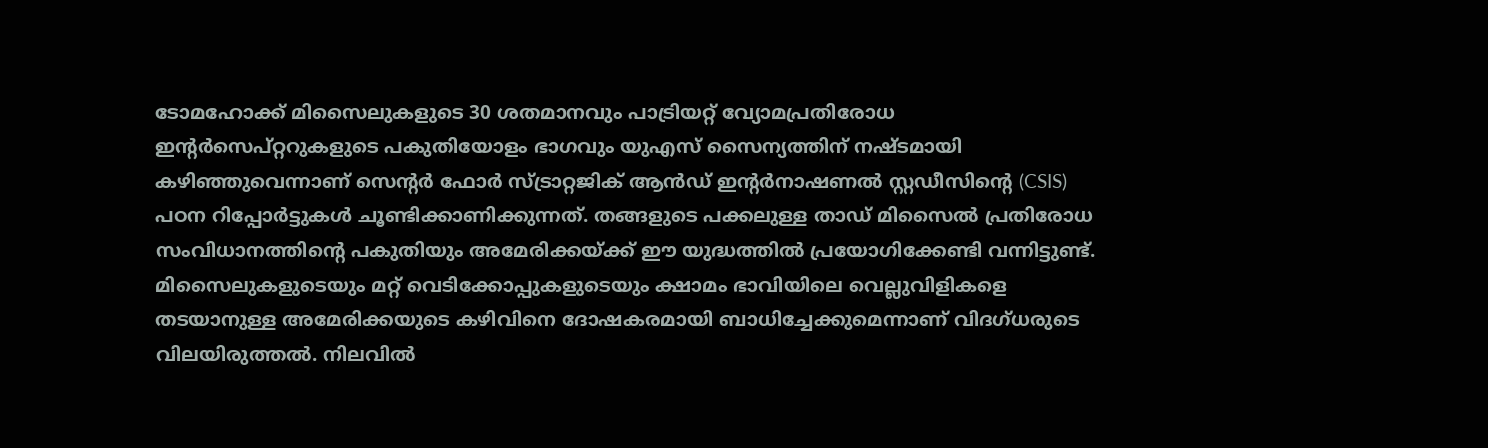ടോമഹോക്ക് മിസൈലുകളുടെ 30 ശതമാനവും പാട്രിയറ്റ് വ്യോമപ്രതിരോധ ഇന്റർസെപ്റ്ററുകളുടെ പകുതിയോളം ഭാഗവും യുഎസ് സൈന്യത്തിന് നഷ്ടമായി കഴിഞ്ഞുവെന്നാണ് സെന്റർ ഫോർ സ്ട്രാറ്റജിക് ആൻഡ് ഇന്റർനാഷണൽ സ്റ്റഡീസിന്റെ (CSIS) പഠന റിപ്പോർട്ടുകൾ ചൂണ്ടിക്കാണിക്കുന്നത്. തങ്ങളുടെ പക്കലുള്ള താഡ് മിസൈൽ പ്രതിരോധ സംവിധാനത്തിന്റെ പകുതിയും അമേരിക്കയ്ക്ക് ഈ യുദ്ധത്തിൽ പ്രയോഗിക്കേണ്ടി വന്നിട്ടുണ്ട്.
മിസൈലുകളുടെയും മറ്റ് വെടിക്കോപ്പുകളുടെയും ക്ഷാമം ഭാവിയിലെ വെല്ലുവിളികളെ തടയാനുള്ള അമേരിക്കയുടെ കഴിവിനെ ദോഷകരമായി ബാധിച്ചേക്കുമെന്നാണ് വിദഗ്ധരുടെ വിലയിരുത്തൽ. നിലവിൽ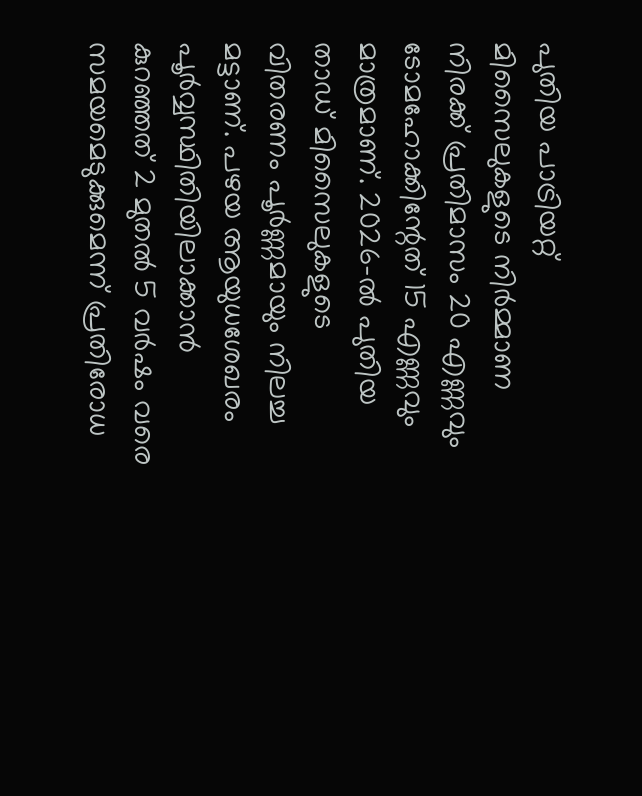പുതിയ പാട്രിയറ്റ് മിസൈലുകളുടെ നിർമ്മാണ നിരക്ക് പ്രതിമാസം 20 എണ്ണവും ടോമഹോക്കിന്റേത് 15 എണ്ണവും മാത്രമാണ്. 2026-ൽ പുതിയ താഡ് മിസൈലുകളുടെ വിതരണം പൂർണ്ണമായും നിലച്ച മട്ടാണ്. പഴയ ആയുധശേഖരം പൂർവ്വസ്ഥിതിയിലാക്കാൻ കുറഞ്ഞത് 2 മുതൽ 5 വർഷം വരെ സമയമെടുക്കുമെന്ന് പ്രതിരോധ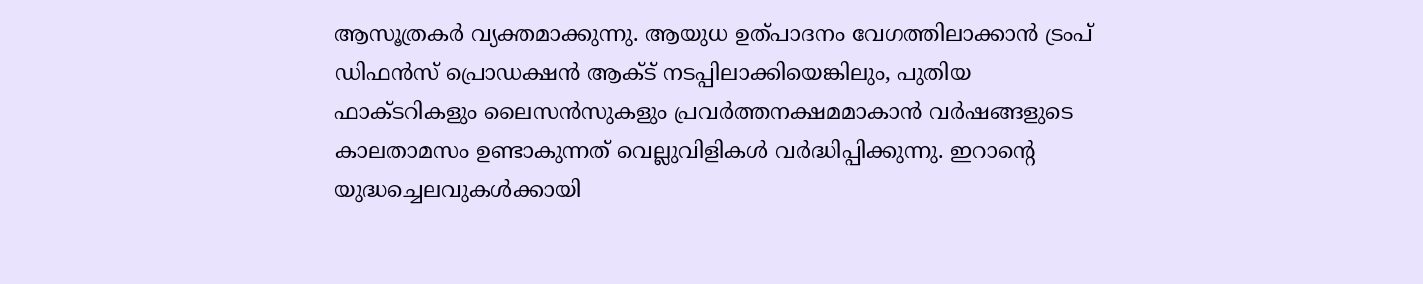ആസൂത്രകർ വ്യക്തമാക്കുന്നു. ആയുധ ഉത്പാദനം വേഗത്തിലാക്കാൻ ട്രംപ് ഡിഫൻസ് പ്രൊഡക്ഷൻ ആക്ട് നടപ്പിലാക്കിയെങ്കിലും, പുതിയ ഫാക്ടറികളും ലൈസൻസുകളും പ്രവർത്തനക്ഷമമാകാൻ വർഷങ്ങളുടെ കാലതാമസം ഉണ്ടാകുന്നത് വെല്ലുവിളികൾ വർദ്ധിപ്പിക്കുന്നു. ഇറാന്റെ യുദ്ധച്ചെലവുകൾക്കായി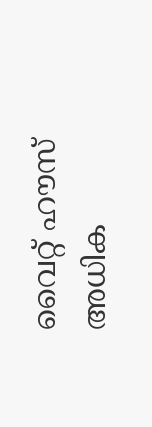വൈറ്റ് ഹൗസ് അധിക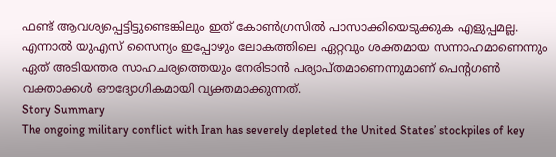ഫണ്ട് ആവശ്യപ്പെട്ടിട്ടുണ്ടെങ്കിലും ഇത് കോൺഗ്രസിൽ പാസാക്കിയെടുക്കുക എളുപ്പമല്ല. എന്നാൽ യുഎസ് സൈന്യം ഇപ്പോഴും ലോകത്തിലെ ഏറ്റവും ശക്തമായ സന്നാഹമാണെന്നും ഏത് അടിയന്തര സാഹചര്യത്തെയും നേരിടാൻ പര്യാപ്തമാണെന്നുമാണ് പെന്റഗൺ വക്താക്കൾ ഔദ്യോഗികമായി വ്യക്തമാക്കുന്നത്.
Story Summary
The ongoing military conflict with Iran has severely depleted the United States’ stockpiles of key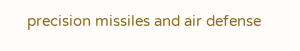precision missiles and air defense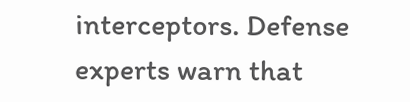interceptors. Defense experts warn that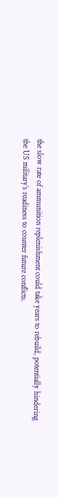the slow rate of ammunition replenishment could take years to rebuild, potentially hindering the US military’s readiness to counter future conflicts.